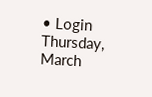• Login
Thursday, March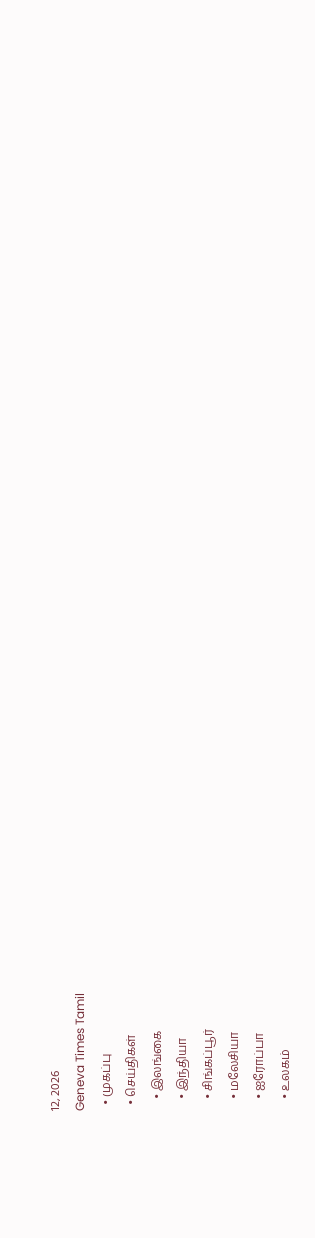12, 2026
Geneva Times Tamil
  • முகப்பு
  • செய்திகள்
    • இலங்கை
    • இந்தியா
    • சிங்கப்பூர்
    • மலேசியா
    • ஐரோப்பா
    • உலகம்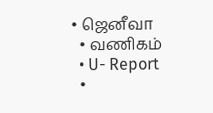• ஜெனீவா
  • வணிகம்
  • U- Report
  •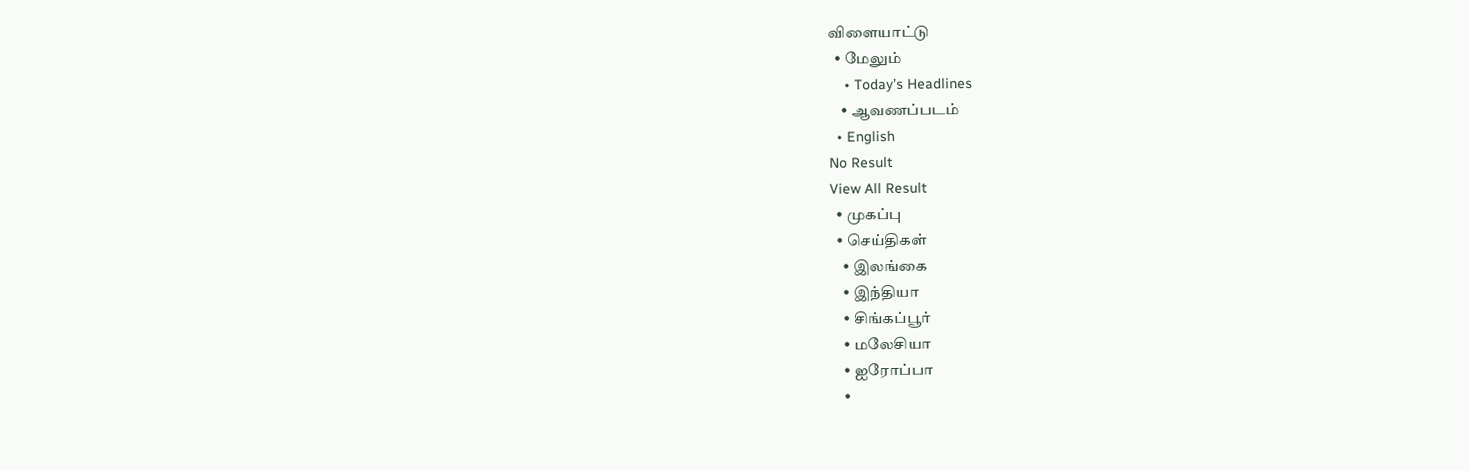விளையாட்டு
  • மேலும்
    • Today’s Headlines
    • ஆவணப்படம்
  • English
No Result
View All Result
  • முகப்பு
  • செய்திகள்
    • இலங்கை
    • இந்தியா
    • சிங்கப்பூர்
    • மலேசியா
    • ஐரோப்பா
    •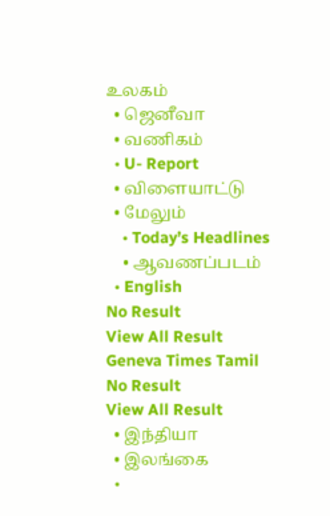உலகம்
  • ஜெனீவா
  • வணிகம்
  • U- Report
  • விளையாட்டு
  • மேலும்
    • Today’s Headlines
    • ஆவணப்படம்
  • English
No Result
View All Result
Geneva Times Tamil
No Result
View All Result
  • இந்தியா
  • இலங்கை
  •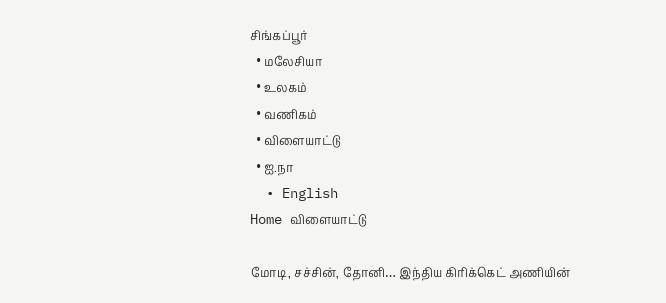சிங்கப்பூர்
  • மலேசியா
  • உலகம்
  • வணிகம்
  • விளையாட்டு
  • ஐ.நா
  • English
Home விளையாட்டு

மோடி, சச்சின், தோனி… இந்திய கிரிக்கெட் அணியின்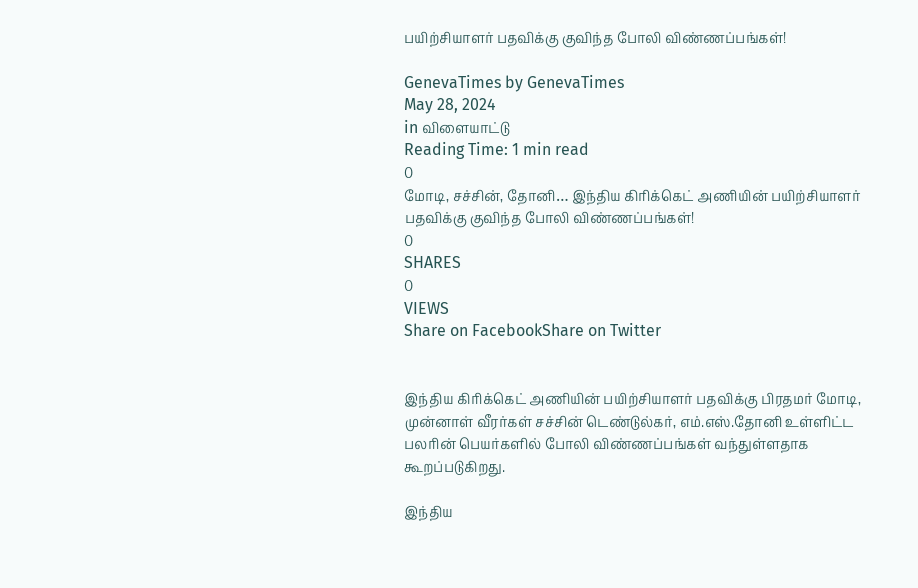பயிற்சியாளர் பதவிக்கு குவிந்த போலி விண்ணப்பங்கள்!

GenevaTimes by GenevaTimes
May 28, 2024
in விளையாட்டு
Reading Time: 1 min read
0
மோடி, சச்சின், தோனி… இந்திய கிரிக்கெட் அணியின் பயிற்சியாளர் பதவிக்கு குவிந்த போலி விண்ணப்பங்கள்!
0
SHARES
0
VIEWS
Share on FacebookShare on Twitter


இந்திய கிரிக்கெட் அணியின் பயிற்சியாளர் பதவிக்கு பிரதமர் மோடி, முன்னாள் வீரர்கள் சச்சின் டெண்டுல்கர், எம்.எஸ்.தோனி உள்ளிட்ட பலரின் பெயர்களில் போலி விண்ணப்பங்கள் வந்துள்ளதாக கூறப்படுகிறது.

இந்திய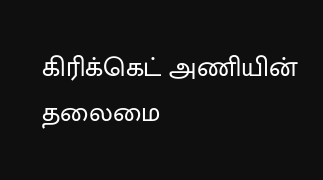கிரிக்கெட் அணியின் தலைமை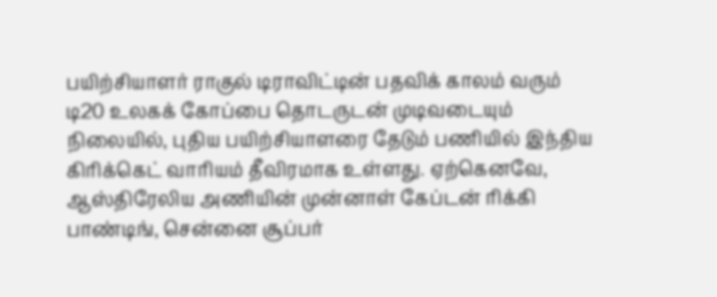பயிற்சியாளர் ராகுல் டிராவிட்டின் பதவிக் காலம் வரும் டி20 உலகக் கோப்பை தொடருடன் முடிவடையும் நிலையில், புதிய பயிற்சியாளரை தேடும் பணியில் இந்திய கிரிக்கெட் வாரியம் தீவிரமாக உள்ளது. ஏற்கெனவே, ஆஸ்திரேலிய அணியின் முன்னாள் கேப்டன் ரிக்கி பாண்டிங், சென்னை சூப்பர்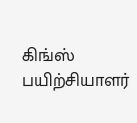கிங்ஸ் பயிற்சியாளர்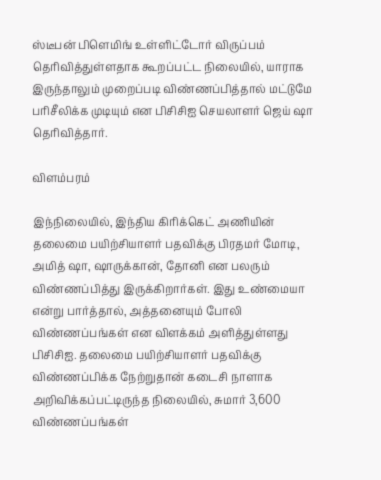ஸ்டீபன் பிளெமிங் உள்ளிட்டோர் விருப்பம் தெரிவித்துள்ளதாக கூறப்பட்ட நிலையில், யாராக இருந்தாலும் முறைப்படி விண்ணப்பித்தால் மட்டுமே பரிசீலிக்க முடியும் என பிசிசிஐ செயலாளர் ஜெய் ஷா தெரிவித்தார்.

விளம்பரம்

இந்நிலையில், இந்திய கிரிக்கெட் அணியின் தலைமை பயிற்சியாளர் பதவிக்கு பிரதமர் மோடி, அமித் ஷா, ஷாருக்கான், தோனி என பலரும் விண்ணப்பித்து இருக்கிறார்கள். இது உண்மையா என்று பார்த்தால், அத்தனையும் போலி விண்ணப்பங்கள் என விளக்கம் அளித்துள்ளது பிசிசிஐ. தலைமை பயிற்சியாளர் பதவிக்கு விண்ணப்பிக்க நேற்றுதான் கடைசி நாளாக அறிவிக்கப்பட்டிருந்த நிலையில், சுமார் 3,600 விண்ணப்பங்கள்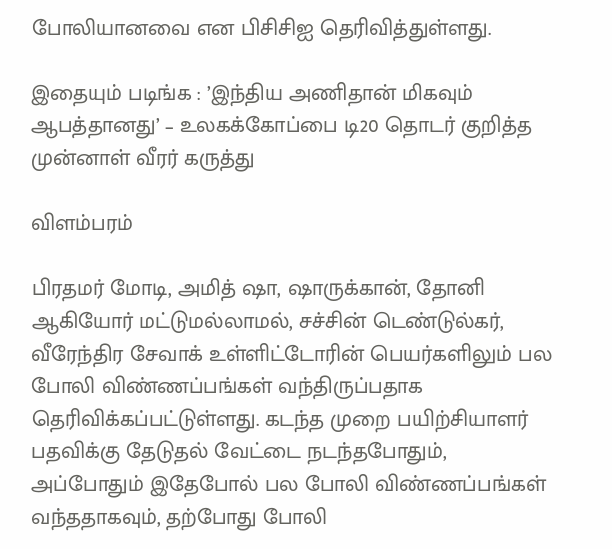போலியானவை என பிசிசிஐ தெரிவித்துள்ளது.

இதையும் படிங்க : ’இந்திய அணிதான் மிகவும் ஆபத்தானது’ – உலகக்கோப்பை டி20 தொடர் குறித்த முன்னாள் வீரர் கருத்து

விளம்பரம்

பிரதமர் மோடி, அமித் ஷா, ஷாருக்கான், தோனி ஆகியோர் மட்டுமல்லாமல், சச்சின் டெண்டுல்கர், வீரேந்திர சேவாக் உள்ளிட்டோரின் பெயர்களிலும் பல போலி விண்ணப்பங்கள் வந்திருப்பதாக தெரிவிக்கப்பட்டுள்ளது. கடந்த முறை பயிற்சியாளர் பதவிக்கு தேடுதல் வேட்டை நடந்தபோதும், அப்போதும் இதேபோல் பல போலி விண்ணப்பங்கள் வந்ததாகவும், தற்போது போலி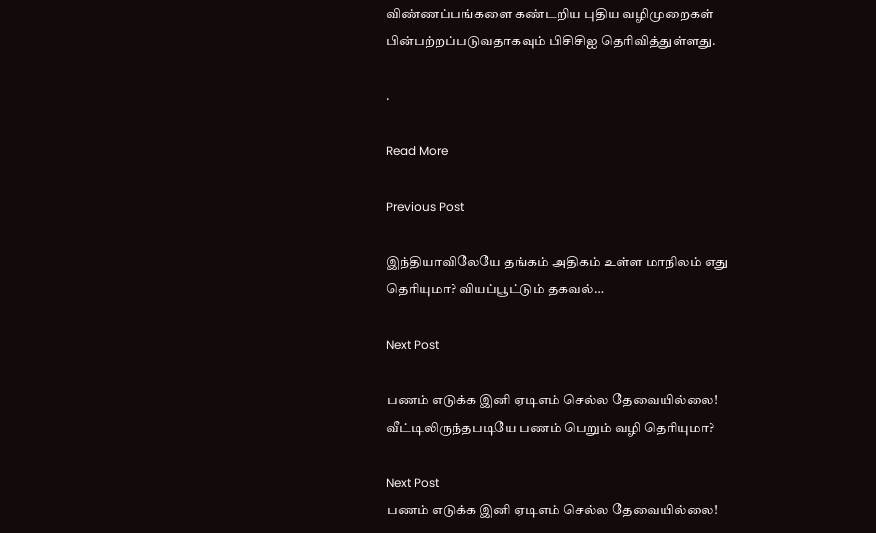விண்ணப்பங்களை கண்டறிய புதிய வழிமுறைகள் பின்பற்றப்படுவதாகவும் பிசிசிஐ தெரிவித்துள்ளது.

.

Read More

Previous Post

இந்தியாவிலேயே தங்கம் அதிகம் உள்ள மாநிலம் எது தெரியுமா? வியப்பூட்டும் தகவல்…

Next Post

பணம் எடுக்க இனி ஏடிஎம் செல்ல தேவையில்லை! வீட்டிலிருந்தபடியே பணம் பெறும் வழி தெரியுமா?

Next Post
பணம் எடுக்க இனி ஏடிஎம் செல்ல தேவையில்லை!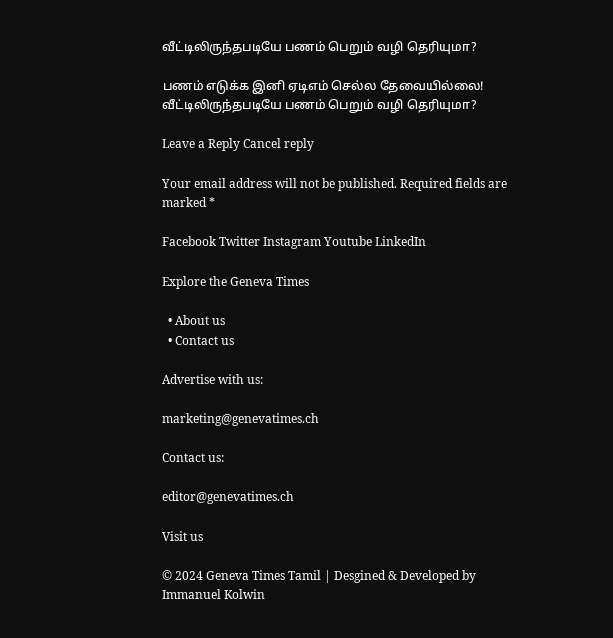வீட்டிலிருந்தபடியே பணம் பெறும் வழி தெரியுமா?

பணம் எடுக்க இனி ஏடிஎம் செல்ல தேவையில்லை! வீட்டிலிருந்தபடியே பணம் பெறும் வழி தெரியுமா?

Leave a Reply Cancel reply

Your email address will not be published. Required fields are marked *

Facebook Twitter Instagram Youtube LinkedIn

Explore the Geneva Times

  • About us
  • Contact us

Advertise with us:

marketing@genevatimes.ch

Contact us:

editor@genevatimes.ch

Visit us

© 2024 Geneva Times Tamil | Desgined & Developed by Immanuel Kolwin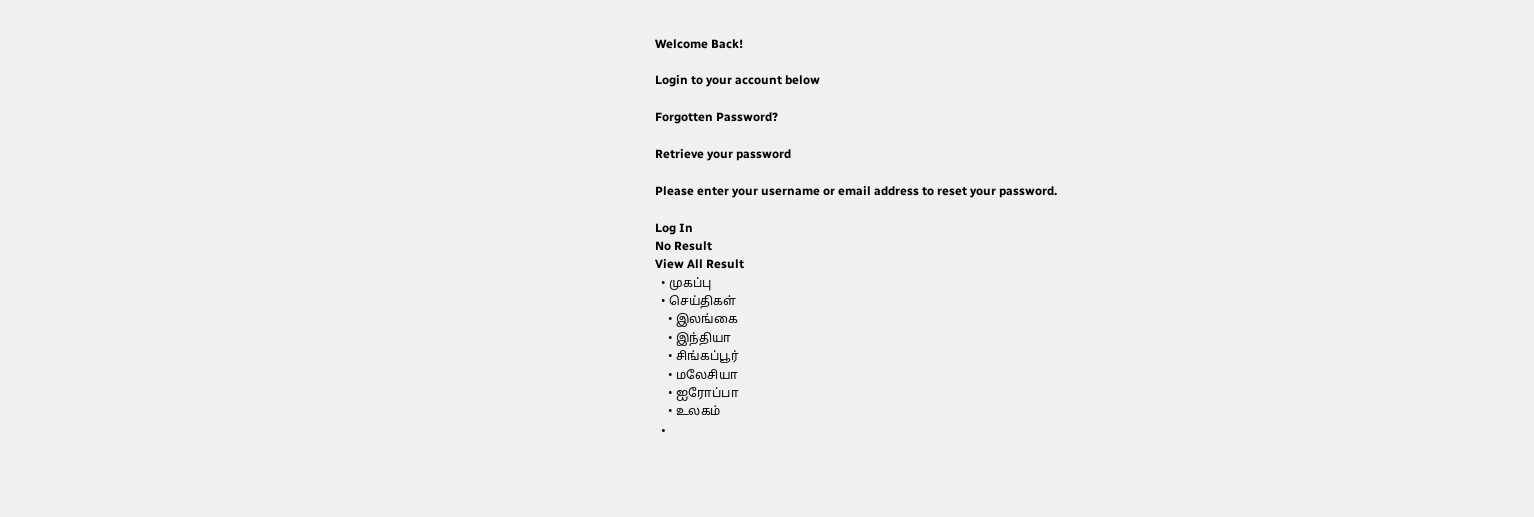Welcome Back!

Login to your account below

Forgotten Password?

Retrieve your password

Please enter your username or email address to reset your password.

Log In
No Result
View All Result
  • முகப்பு
  • செய்திகள்
    • இலங்கை
    • இந்தியா
    • சிங்கப்பூர்
    • மலேசியா
    • ஐரோப்பா
    • உலகம்
  •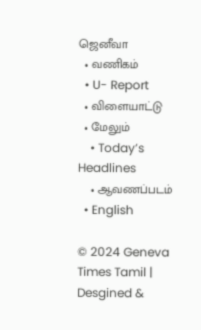ஜெனீவா
  • வணிகம்
  • U- Report
  • விளையாட்டு
  • மேலும்
    • Today’s Headlines
    • ஆவணப்படம்
  • English

© 2024 Geneva Times Tamil | Desgined &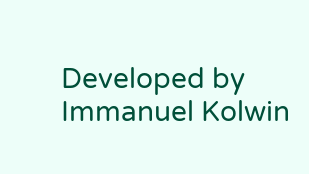Developed by Immanuel Kolwin